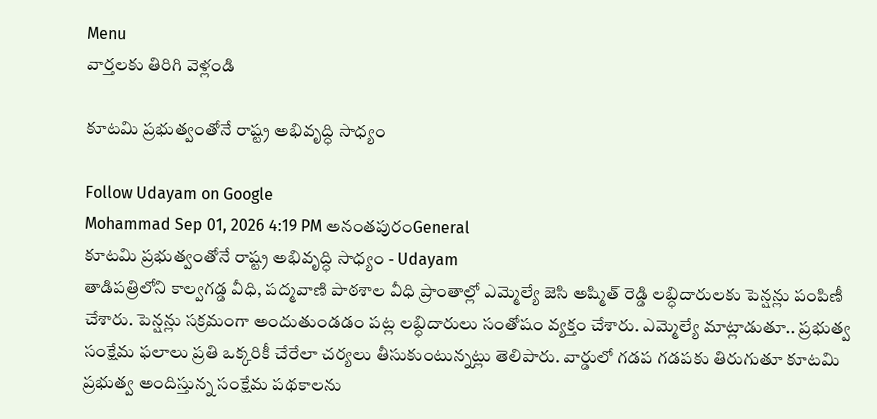Menu
వార్తలకు తిరిగి వెళ్లండి

కూటమి ప్రభుత్వంతోనే రాష్ట్ర అభివృద్ధి సాధ్యం

Follow Udayam on Google
Mohammad Sep 01, 2026 4:19 PM అనంతపురంGeneral
కూటమి ప్రభుత్వంతోనే రాష్ట్ర అభివృద్ధి సాధ్యం - Udayam
తాడిపత్రిలోని కాల్వగడ్డ వీధి, పద్మవాణి పాఠశాల వీధి ప్రాంతాల్లో ఎమ్మెల్యే జెసి అష్మిత్ రెడ్డి లబ్ధిదారులకు పెన్షన్లు పంపిణీ చేశారు. పెన్షన్లు సక్రమంగా అందుతుండడం పట్ల లబ్ధిదారులు సంతోషం వ్యక్తం చేశారు. ఎమ్మెల్యే మాట్లాడుతూ.. ప్రభుత్వ సంక్షేమ ఫలాలు ప్రతి ఒక్కరికీ చేరేలా చర్యలు తీసుకుంటున్నట్లు తెలిపారు. వార్డులో గడప గడపకు తిరుగుతూ కూటమి ప్రభుత్వ అందిస్తున్న సంక్షేమ పథకాలను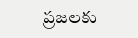ప్రజలకు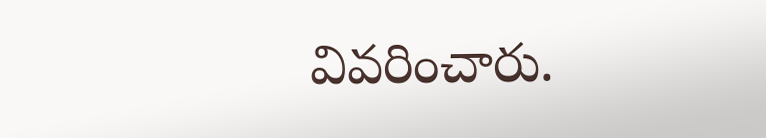వివరించారు.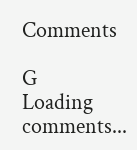Comments

G
Loading comments...